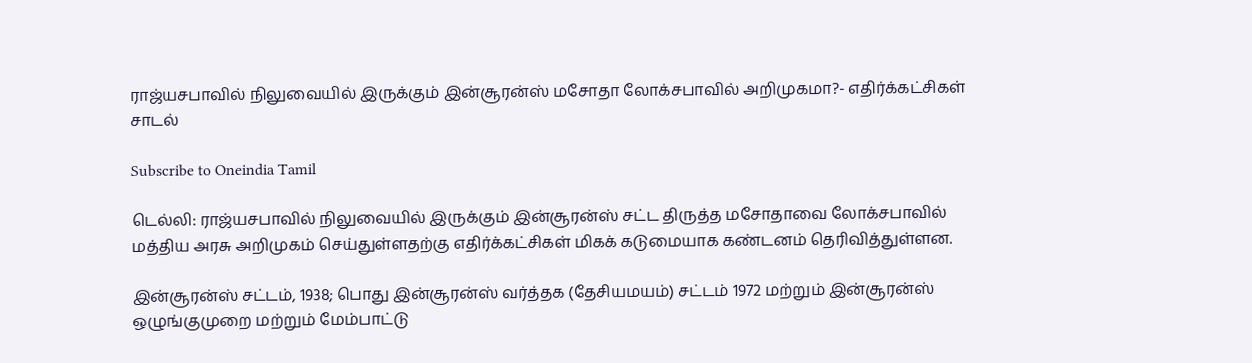ராஜ்யசபாவில் நிலுவையில் இருக்கும் இன்சூரன்ஸ் மசோதா லோக்சபாவில் அறிமுகமா?- எதிர்க்கட்சிகள் சாடல்

Subscribe to Oneindia Tamil

டெல்லி: ராஜ்யசபாவில் நிலுவையில் இருக்கும் இன்சூரன்ஸ் சட்ட திருத்த மசோதாவை லோக்சபாவில் மத்திய அரசு அறிமுகம் செய்துள்ளதற்கு எதிர்க்கட்சிகள் மிகக் கடுமையாக கண்டனம் தெரிவித்துள்ளன.

இன்சூரன்ஸ் சட்டம், 1938; பொது இன்சூரன்ஸ் வர்த்தக (தேசியமயம்) சட்டம் 1972 மற்றும் இன்சூரன்ஸ் ஒழுங்குமுறை மற்றும் மேம்பாட்டு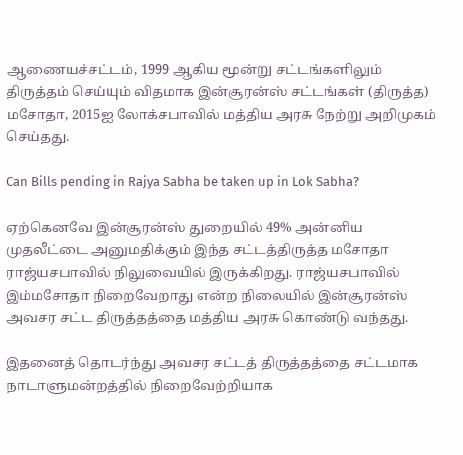ஆணையச்சட்டம், 1999 ஆகிய மூன்று சட்டங்களிலும் திருத்தம் செய்யும் விதமாக இன்சூரன்ஸ் சட்டங்கள் (திருத்த) மசோதா, 2015ஐ லோக்சபாவில் மத்திய அரசு நேற்று அறிமுகம் செய்தது.

Can Bills pending in Rajya Sabha be taken up in Lok Sabha?

ஏற்கெனவே இன்சூரன்ஸ் துறையில் 49% அன்னிய முதலீட்டை அனுமதிக்கும் இந்த சட்டத்திருத்த மசோதா ராஜ்யசபாவில் நிலுவையில் இருக்கிறது. ராஜ்யசபாவில் இம்மசோதா நிறைவேறாது என்ற நிலையில் இன்சூரன்ஸ் அவசர சட்ட திருத்தத்தை மத்திய அரசு கொண்டு வந்தது.

இதனைத் தொடர்ந்து அவசர சட்டத் திருத்தத்தை சட்டமாக நாடாளுமன்றத்தில் நிறைவேற்றியாக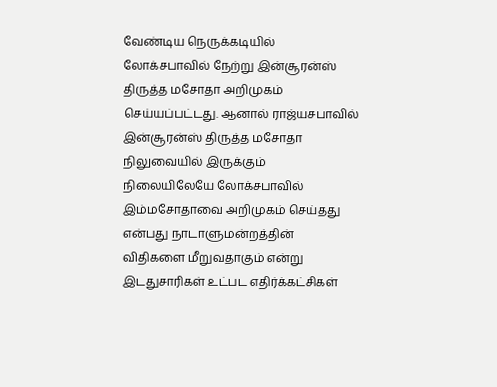வேண்டிய நெருக்கடியில் லோக்சபாவில் நேற்று இன்சூரன்ஸ் திருத்த மசோதா அறிமுகம் செய்யப்பட்டது. ஆனால் ராஜ்யசபாவில் இன்சூரன்ஸ் திருத்த மசோதா நிலுவையில் இருக்கும் நிலையிலேயே லோக்சபாவில் இம்மசோதாவை அறிமுகம் செய்தது என்பது நாடாளுமன்றத்தின் விதிகளை மீறுவதாகும் என்று இடதுசாரிகள் உட்பட எதிர்க்கட்சிகள்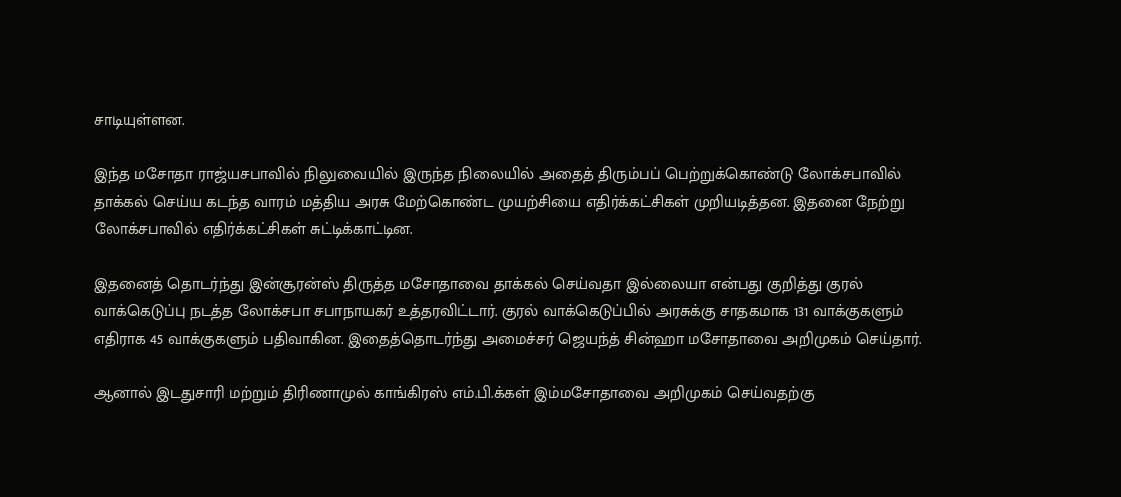சாடியுள்ளன.

இந்த மசோதா ராஜ்யசபாவில் நிலுவையில் இருந்த நிலையில் அதைத் திரும்பப் பெற்றுக்கொண்டு லோக்சபாவில் தாக்கல் செய்ய கடந்த வாரம் மத்திய அரசு மேற்கொண்ட முயற்சியை எதிர்க்கட்சிகள் முறியடித்தன. இதனை நேற்று லோக்சபாவில் எதிர்க்கட்சிகள் சுட்டிக்காட்டின.

இதனைத் தொடர்ந்து இன்சூரன்ஸ் திருத்த மசோதாவை தாக்கல் செய்வதா இல்லையா என்பது குறித்து குரல் வாக்கெடுப்பு நடத்த லோக்சபா சபாநாயகர் உத்தரவிட்டார். குரல் வாக்கெடுப்பில் அரசுக்கு சாதகமாக 131 வாக்குகளும் எதிராக 45 வாக்குகளும் பதிவாகின. இதைத்தொடர்ந்து அமைச்சர் ஜெயந்த் சின்ஹா மசோதாவை அறிமுகம் செய்தார்.

ஆனால் இடதுசாரி மற்றும் திரிணாமுல் காங்கிரஸ் எம்.பி.க்கள் இம்மசோதாவை அறிமுகம் செய்வதற்கு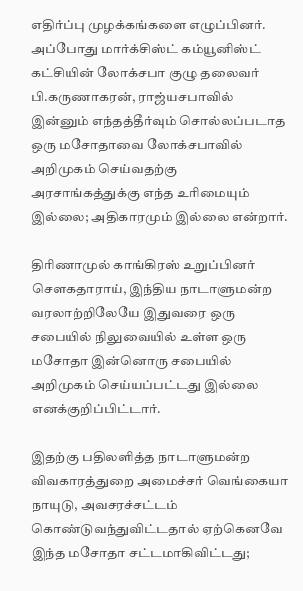எதிர்ப்பு முழக்கங்களை எழுப்பினர். அப்போது மார்க்சிஸ்ட் கம்யூனிஸ்ட் கட்சியின் லோக்சபா குழு தலைவர் பி.கருணாகரன், ராஜ்யசபாவில் இன்னும் எந்தத்தீர்வும் சொல்லப்படாத ஒரு மசோதாவை லோக்சபாவில் அறிமுகம் செய்வதற்கு அரசாங்கத்துக்கு எந்த உரிமையும் இல்லை; அதிகாரமும் இல்லை என்றார்.

திரிணாமுல் காங்கிரஸ் உறுப்பினர் சௌகதாராய், இந்திய நாடாளுமன்ற வரலாற்றிலேயே இதுவரை ஒரு சபையில் நிலுவையில் உள்ள ஒரு மசோதா இன்னொரு சபையில் அறிமுகம் செய்யப்பட்டது இல்லை எனக்குறிப்பிட்டார்.

இதற்கு பதிலளித்த நாடாளுமன்ற விவகாரத்துறை அமைச்சர் வெங்கையா நாயுடு, அவசரச்சட்டம் கொண்டுவந்துவிட்டதால் ஏற்கெனவே இந்த மசோதா சட்டமாகிவிட்டது;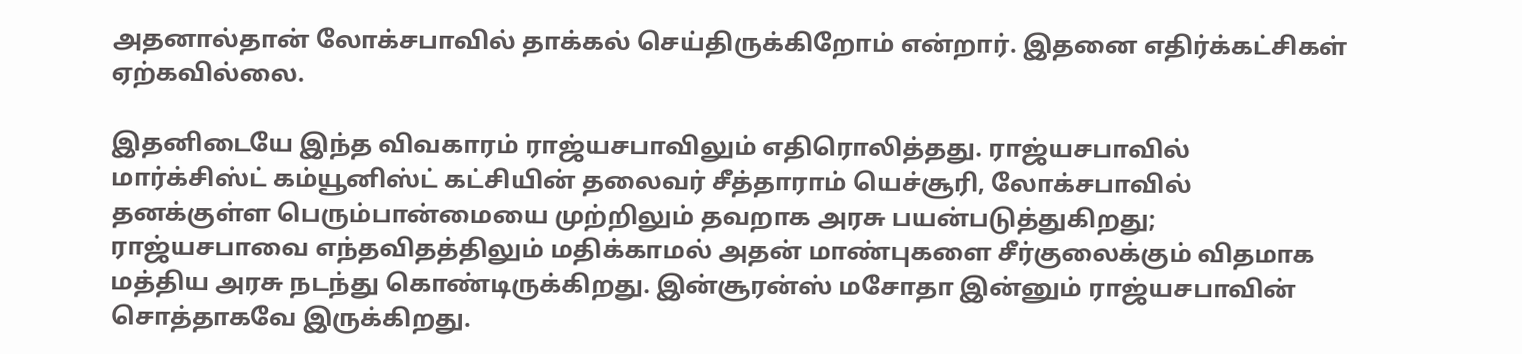அதனால்தான் லோக்சபாவில் தாக்கல் செய்திருக்கிறோம் என்றார். இதனை எதிர்க்கட்சிகள் ஏற்கவில்லை.

இதனிடையே இந்த விவகாரம் ராஜ்யசபாவிலும் எதிரொலித்தது. ராஜ்யசபாவில் மார்க்சிஸ்ட் கம்யூனிஸ்ட் கட்சியின் தலைவர் சீத்தாராம் யெச்சூரி, லோக்சபாவில் தனக்குள்ள பெரும்பான்மையை முற்றிலும் தவறாக அரசு பயன்படுத்துகிறது; ராஜ்யசபாவை எந்தவிதத்திலும் மதிக்காமல் அதன் மாண்புகளை சீர்குலைக்கும் விதமாக மத்திய அரசு நடந்து கொண்டிருக்கிறது. இன்சூரன்ஸ் மசோதா இன்னும் ராஜ்யசபாவின் சொத்தாகவே இருக்கிறது.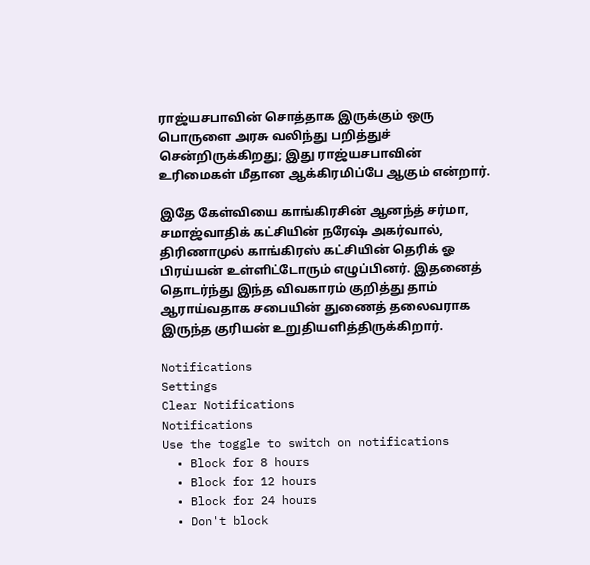ராஜ்யசபாவின் சொத்தாக இருக்கும் ஒரு பொருளை அரசு வலிந்து பறித்துச் சென்றிருக்கிறது; இது ராஜ்யசபாவின் உரிமைகள் மீதான ஆக்கிரமிப்பே ஆகும் என்றார்.

இதே கேள்வியை காங்கிரசின் ஆனந்த் சர்மா, சமாஜ்வாதிக் கட்சியின் நரேஷ் அகர்வால், திரிணாமுல் காங்கிரஸ் கட்சியின் தெரிக் ஓ பிரய்யன் உள்ளிட்டோரும் எழுப்பினர். இதனைத் தொடர்ந்து இந்த விவகாரம் குறித்து தாம் ஆராய்வதாக சபையின் துணைத் தலைவராக இருந்த குரியன் உறுதியளித்திருக்கிறார்.

Notifications
Settings
Clear Notifications
Notifications
Use the toggle to switch on notifications
  • Block for 8 hours
  • Block for 12 hours
  • Block for 24 hours
  • Don't block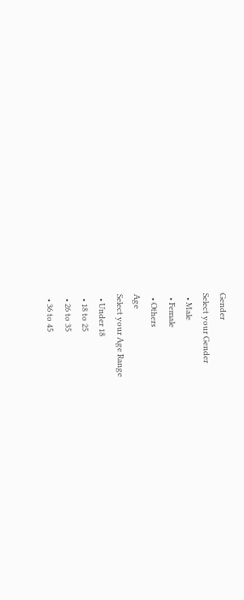Gender
Select your Gender
  • Male
  • Female
  • Others
Age
Select your Age Range
  • Under 18
  • 18 to 25
  • 26 to 35
  • 36 to 45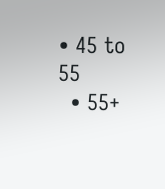• 45 to 55
  • 55+